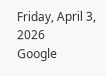Friday, April 3, 2026
Google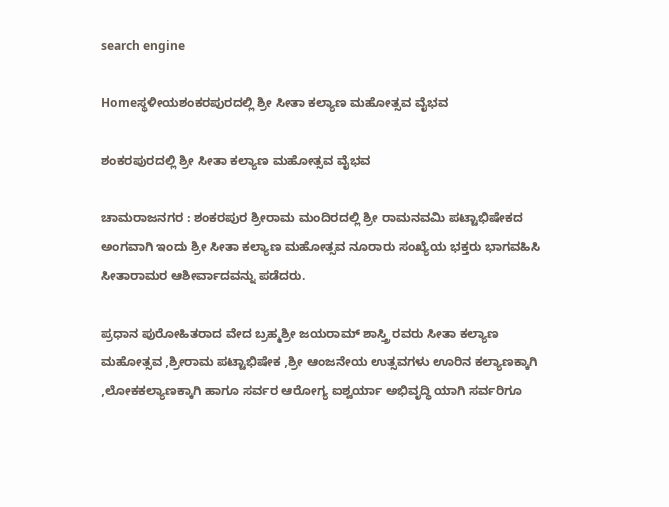search engine

Homeಸ್ಥಳೀಯಶಂಕರಪುರದಲ್ಲಿ ಶ್ರೀ ಸೀತಾ ಕಲ್ಯಾಣ ಮಹೋತ್ಸವ ವೈಭವ

ಶಂಕರಪುರದಲ್ಲಿ ಶ್ರೀ ಸೀತಾ ಕಲ್ಯಾಣ ಮಹೋತ್ಸವ ವೈಭವ

ಚಾಮರಾಜನಗರ : ಶಂಕರಪುರ ಶ್ರೀರಾಮ ಮಂದಿರದಲ್ಲಿ ಶ್ರೀ ರಾಮನವಮಿ ಪಟ್ಟಾಭಿಷೇಕದ ಅಂಗವಾಗಿ ಇಂದು ಶ್ರೀ ಸೀತಾ ಕಲ್ಯಾಣ ಮಹೋತ್ಸವ ನೂರಾರು ಸಂಖ್ಯೆಯ ಭಕ್ತರು ಭಾಗವಹಿಸಿ ಸೀತಾರಾಮರ ಆಶೀರ್ವಾದವನ್ನು ಪಡೆದರು.

ಪ್ರಧಾನ ಪುರೋಹಿತರಾದ ವೇದ ಬ್ರಹ್ಮಶ್ರೀ ಜಯರಾಮ್ ಶಾಸ್ತ್ರಿ ರವರು ಸೀತಾ ಕಲ್ಯಾಣ ಮಹೋತ್ಸವ ,ಶ್ರೀರಾಮ ಪಟ್ಟಾಭಿಷೇಕ ,ಶ್ರೀ ಆಂಜನೇಯ ಉತ್ಸವಗಳು ಊರಿನ ಕಲ್ಯಾಣಕ್ಕಾಗಿ ,ಲೋಕಕಲ್ಯಾಣಕ್ಕಾಗಿ ಹಾಗೂ ಸರ್ವರ ಆರೋಗ್ಯ ಐಶ್ವರ್ಯಾ ಅಭಿವೃದ್ಧಿ ಯಾಗಿ ಸರ್ವರಿಗೂ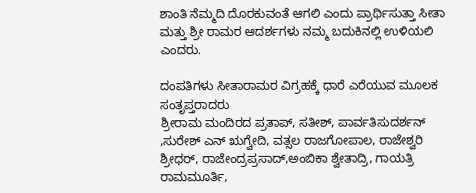ಶಾಂತಿ ನೆಮ್ಮದಿ ದೊರಕುವಂತೆ ಆಗಲಿ ಎಂದು ಪ್ರಾರ್ಥಿಸುತ್ತಾ ಸೀತಾ ಮತ್ತು ಶ್ರೀ ರಾಮರ ಆದರ್ಶಗಳು ನಮ್ಮ ಬದುಕಿನಲ್ಲಿ ಉಳಿಯಲಿ ಎಂದರು.

ದಂಪತಿಗಳು ಸೀತಾರಾಮರ ವಿಗ್ರಹಕ್ಕೆ ಧಾರೆ ಎರೆಯುವ ಮೂಲಕ ಸಂತೃಪ್ತರಾದರು
ಶ್ರೀರಾಮ ಮಂದಿರದ ಪ್ರತಾಪ್, ಸತೀಶ್, ಪಾರ್ವತಿಸುದರ್ಶನ್ ,ಸುರೇಶ್ ಎನ್ ಋಗ್ವೇದಿ, ವತ್ಸಲ ರಾಜಗೋಪಾಲ, ರಾಜೇಶ್ವರಿ ಶ್ರೀಧರ್, ರಾಜೇಂದ್ರಪ್ರಸಾದ್,ಅಂಬಿಕಾ ಶ್ವೇತಾದ್ರಿ, ಗಾಯತ್ರಿ ರಾಮಮೂರ್ತಿ,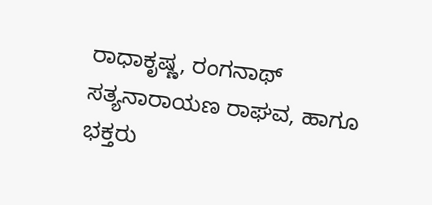ರಾಧಾಕೃಷ್ಣ, ರಂಗನಾಥ್ ಸತ್ಯನಾರಾಯಣ ರಾಘವ, ಹಾಗೂ ಭಕ್ತರು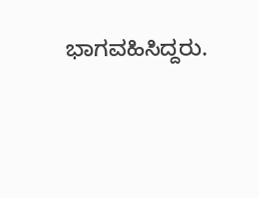ಭಾಗವಹಿಸಿದ್ದರು.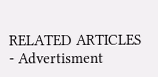RELATED ARTICLES
- Advertisment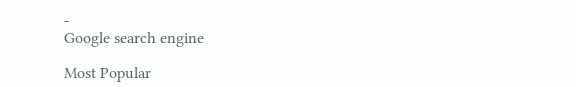-
Google search engine

Most Popular